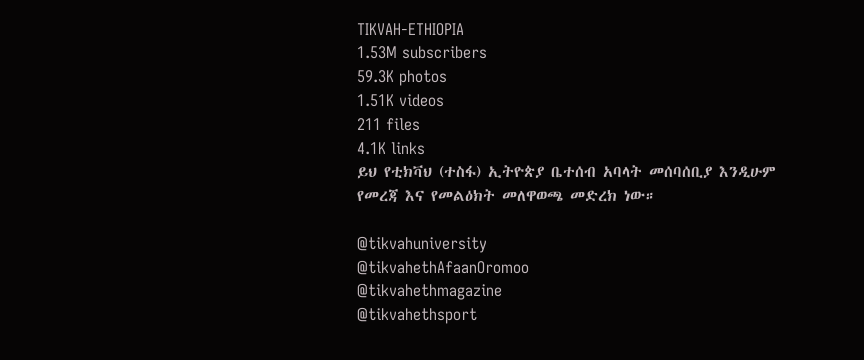TIKVAH-ETHIOPIA
1.53M subscribers
59.3K photos
1.51K videos
211 files
4.1K links
ይህ የቲክቫህ (ተስፋ) ኢትዮጵያ ቤተሰብ አባላት መሰባሰቢያ እንዲሁም የመረጃ እና የመልዕክት መለዋወጫ መድረክ ነው።

@tikvahuniversity
@tikvahethAfaanOromoo
@tikvahethmagazine
@tikvahethsport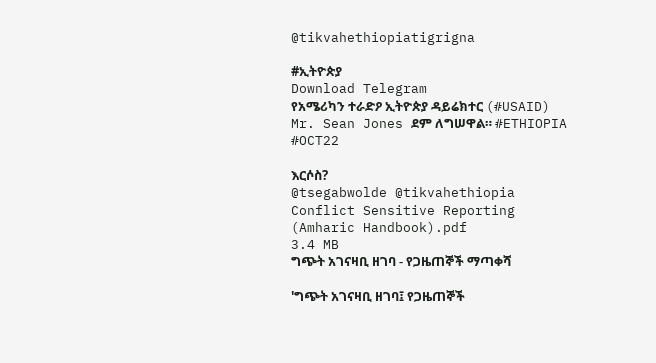@tikvahethiopiatigrigna

#ኢትዮጵያ
Download Telegram
የአሜሪካን ተራድዖ ኢትዮጵያ ዳይሬክተር (#USAID) Mr. Sean Jones ደም ለግሠዋል። #ETHIOPIA #OCT22

እርሶስ?
@tsegabwolde @tikvahethiopia
Conflict Sensitive Reporting (Amharic Handbook).pdf
3.4 MB
ግጭት አገናዛቢ ዘገባ - የጋዜጠኞች ማጣቀሻ

'ግጭት አገናዛቢ ዘገባ፤ የጋዜጠኞች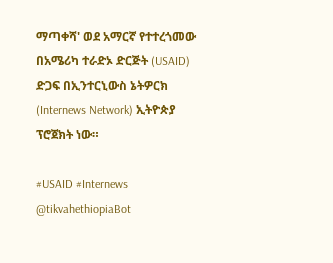ማጣቀሻ' ወደ አማርኛ የተተረጎመው በአሜሪካ ተራድኦ ድርጅት (USAID) ድጋፍ በኢንተርኒውስ ኔትዎርክ (Internews Network) ኢትዮጵያ ፕሮጀክት ነው።

#USAID #Internews
@tikvahethiopiaBot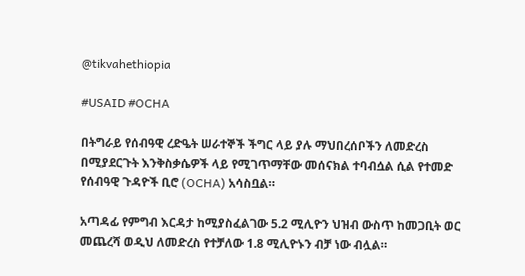@tikvahethiopia

#USAID #OCHA

በትግራይ የሰብዓዊ ረድዔት ሠራተኞች ችግር ላይ ያሉ ማህበረሰቦችን ለመድረስ በሚያደርጉት እንቅስቃሴዎች ላይ የሚገጥማቸው መሰናክል ተባብሷል ሲል የተመድ የሰብዓዊ ጉዳዮች ቢሮ (OCHA) አሳስቧል።

አጣዳፊ የምግብ እርዳታ ከሚያስፈልገው 5.2 ሚሊዮን ህዝብ ውስጥ ከመጋቢት ወር መጨረሻ ወዲህ ለመድረስ የተቻለው 1.8 ሚሊዮኑን ብቻ ነው ብሏል።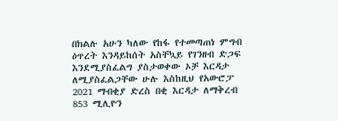በክልሉ አሁን ካለው የከፋ የተመጣጠነ ምግብ ዕጥረት እንዳይከሰት አስቸኳይ የገንዘብ ድጋፍ እንደሚያስፈልግ ያስታወቀው ኦቻ እርዳታ ለሚያስፈልጋቸው ሁሉ እስከዚህ የአውሮፓ 2021 ማብቂያ ድረስ በቂ እርዳታ ለማቅረብ 853 ሚሊዮን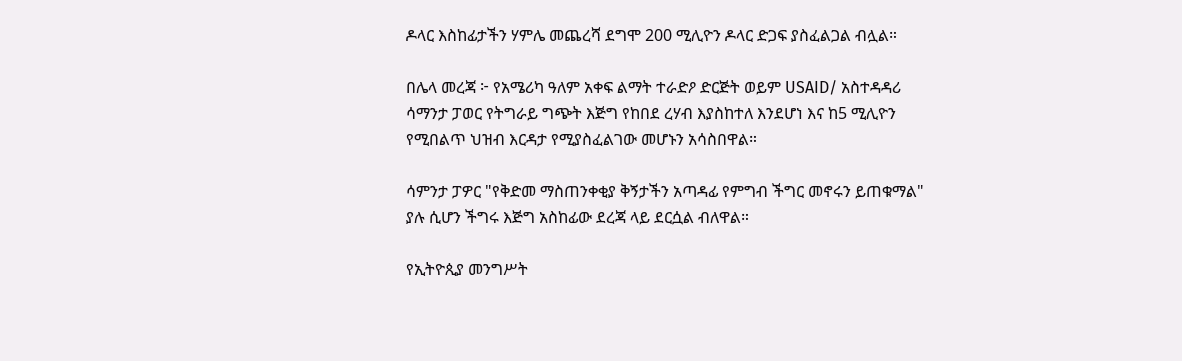ዶላር እስከፊታችን ሃምሌ መጨረሻ ደግሞ 200 ሚሊዮን ዶላር ድጋፍ ያስፈልጋል ብሏል።

በሌላ መረጃ ፦ የአሜሪካ ዓለም አቀፍ ልማት ተራድዖ ድርጅት ወይም USAID/ አስተዳዳሪ ሳማንታ ፓወር የትግራይ ግጭት እጅግ የከበደ ረሃብ እያስከተለ እንደሆነ እና ከ5 ሚሊዮን የሚበልጥ ህዝብ እርዳታ የሚያስፈልገው መሆኑን አሳስበዋል።

ሳምንታ ፓዎር "የቅድመ ማስጠንቀቂያ ቅኝታችን አጣዳፊ የምግብ ችግር መኖሩን ይጠቁማል" ያሉ ሲሆን ችግሩ እጅግ አስከፊው ደረጃ ላይ ደርሷል ብለዋል።

የኢትዮጲያ መንግሥት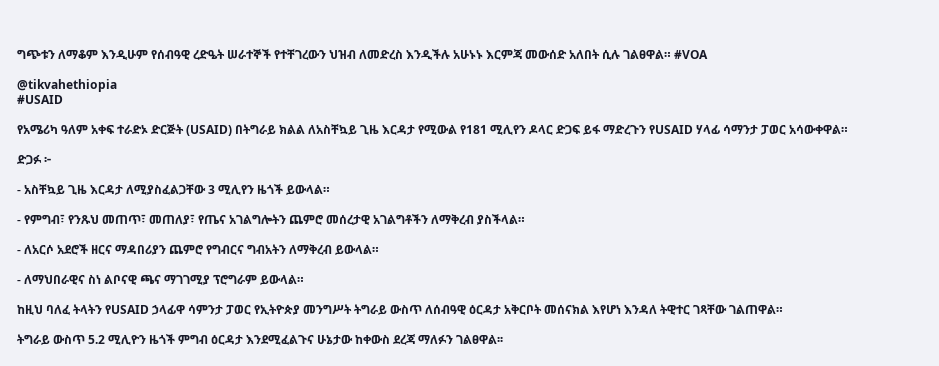ግጭቱን ለማቆም እንዲሁም የሰብዓዊ ረድዔት ሠራተኞች የተቸገረውን ህዝብ ለመድረስ እንዲችሉ አሁኑኑ እርምጃ መውሰድ አለበት ሲሉ ገልፀዋል። #VOA

@tikvahethiopia
#USAID

የአሜሪካ ዓለም አቀፍ ተራድኦ ድርጅት (USAID) በትግራይ ክልል ለአስቸኳይ ጊዜ እርዳታ የሚውል የ181 ሚሊየን ዶላር ድጋፍ ይፋ ማድረጉን የUSAID ሃላፊ ሳማንታ ፓወር አሳውቀዋል።

ድጋፉ ፦

- አስቸኳይ ጊዜ እርዳታ ለሚያስፈልጋቸው 3 ሚሊየን ዜጎች ይውላል።

- የምግብ፣ የንጹህ መጠጥ፣ መጠለያ፣ የጤና አገልግሎትን ጨምሮ መሰረታዊ አገልግቶችን ለማቅረብ ያስችላል።

- ለአርሶ አደሮች ዘርና ማዳበሪያን ጨምሮ የግብርና ግብአትን ለማቅረብ ይውላል።

- ለማህበራዊና ስነ ልቦናዊ ጫና ማገገሚያ ፕሮግራም ይውላል።

ከዚህ ባለፈ ትላትን የUSAID ኃላፊዋ ሳምንታ ፓወር የኢትዮጵያ መንግሥት ትግራይ ውስጥ ለሰብዓዊ ዕርዳታ አቅርቦት መሰናክል እየሆነ እንዳለ ትዊተር ገጻቸው ገልጠዋል።

ትግራይ ውስጥ 5.2 ሚሊዮን ዜጎች ምግብ ዕርዳታ እንደሚፈልጉና ሁኔታው ከቀውስ ደረጃ ማለፉን ገልፀዋል፡፡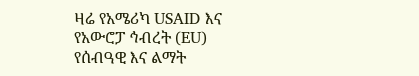ዛሬ የአሜሪካ USAID እና የአውሮፓ ኅብረት (EU) የሰብዓዊ እና ልማት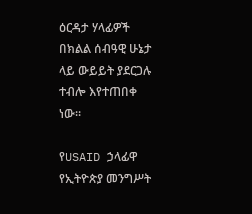ዕርዳታ ሃላፊዎች በክልል ሰብዓዊ ሁኔታ ላይ ውይይት ያደርጋሉ ተብሎ እየተጠበቀ ነው።

የUSAID ኃላፊዋ የኢትዮጵያ መንግሥት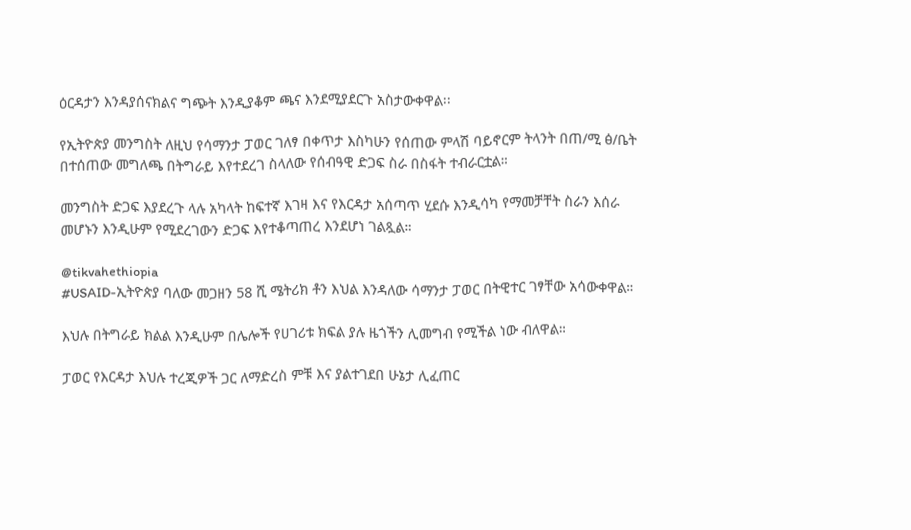ዕርዳታን እንዳያሰናክልና ግጭት እንዲያቆም ጫና እንደሚያደርጉ አስታውቀዋል፡፡

የኢትዮጵያ መንግስት ለዚህ የሳማንታ ፓወር ገለፃ በቀጥታ እስካሁን የሰጠው ምላሽ ባይኖርም ትላንት በጠ/ሚ ፅ/ቤት በተሰጠው መግለጫ በትግራይ እየተደረገ ስላለው የሰብዓዊ ድጋፍ ስራ በስፋት ተብራርቷል።

መንግስት ድጋፍ እያደረጉ ላሉ አካላት ከፍተኛ እገዛ እና የእርዳታ አሰጣጥ ሂደሱ እንዲሳካ የማመቻቸት ስራን እሰራ መሆኑን እንዲሁም የሚደረገውን ድጋፍ እየተቆጣጠረ እንደሆነ ገልጿል።

@tikvahethiopia
#USAID-ኢትዮጵያ ባለው መጋዘን 58 ሺ ሜትሪክ ቶን እህል እንዳለው ሳማንታ ፓወር በትዊተር ገፃቸው አሳውቀዋል።

እህሉ በትግራይ ክልል እንዲሁም በሌሎች የሀገሪቱ ክፍል ያሉ ዜጎችን ሊመግብ የሚችል ነው ብለዋል።

ፓወር የእርዳታ እህሉ ተረጂዎች ጋር ለማድረስ ምቹ እና ያልተገደበ ሁኔታ ሊፈጠር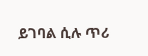ይገባል ሲሉ ጥሪ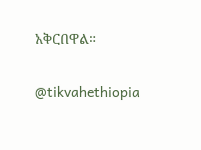አቅርበዋል።

@tikvahethiopia